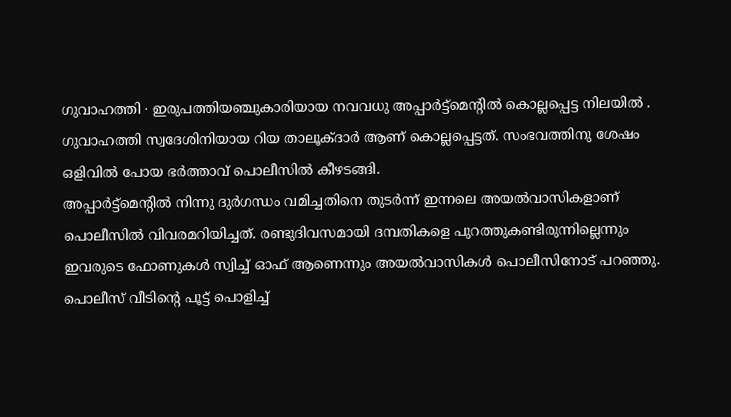ഗുവാഹത്തി ∙ ഇരുപത്തിയഞ്ചുകാരിയായ നവവധു അപ്പാർട്ട്മെന്റിൽ കൊല്ലപ്പെട്ട നിലയിൽ . ഗുവാഹത്തി സ്വദേശിനിയായ റിയ താലൂക്ദാർ ആണ് കൊല്ലപ്പെട്ടത്. സംഭവത്തിനു ശേഷം ഒളിവിൽ പോയ ഭർത്താവ് പൊലീസിൽ കീഴടങ്ങി.
അപ്പാർട്ട്മെന്റിൽ നിന്നു ദുർഗന്ധം വമിച്ചതിനെ തുടർന്ന് ഇന്നലെ അയൽവാസികളാണ് പൊലീസിൽ വിവരമറിയിച്ചത്. രണ്ടുദിവസമായി ദമ്പതികളെ പുറത്തുകണ്ടിരുന്നില്ലെന്നും ഇവരുടെ ഫോണുകൾ സ്വിച്ച് ഓഫ് ആണെന്നും അയൽവാസികൾ പൊലീസിനോട് പറഞ്ഞു. പൊലീസ് വീടിന്റെ പൂട്ട് പൊളിച്ച്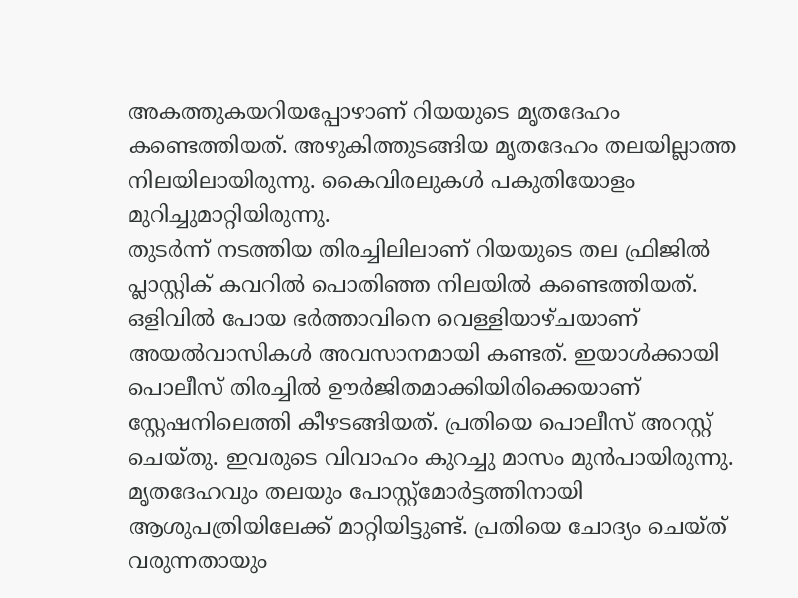അകത്തുകയറിയപ്പോഴാണ് റിയയുടെ മൃതദേഹം കണ്ടെത്തിയത്. അഴുകിത്തുടങ്ങിയ മൃതദേഹം തലയില്ലാത്ത നിലയിലായിരുന്നു. കൈവിരലുകൾ പകുതിയോളം മുറിച്ചുമാറ്റിയിരുന്നു.
തുടർന്ന് നടത്തിയ തിരച്ചിലിലാണ് റിയയുടെ തല ഫ്രിജിൽ പ്ലാസ്റ്റിക് കവറിൽ പൊതിഞ്ഞ നിലയിൽ കണ്ടെത്തിയത്. ഒളിവിൽ പോയ ഭർത്താവിനെ വെള്ളിയാഴ്ചയാണ് അയൽവാസികൾ അവസാനമായി കണ്ടത്. ഇയാൾക്കായി പൊലീസ് തിരച്ചിൽ ഊർജിതമാക്കിയിരിക്കെയാണ് സ്റ്റേഷനിലെത്തി കീഴടങ്ങിയത്. പ്രതിയെ പൊലീസ് അറസ്റ്റ് ചെയ്തു. ഇവരുടെ വിവാഹം കുറച്ചു മാസം മുൻപായിരുന്നു.
മൃതദേഹവും തലയും പോസ്റ്റ്മോർട്ടത്തിനായി ആശുപത്രിയിലേക്ക് മാറ്റിയിട്ടുണ്ട്. പ്രതിയെ ചോദ്യം ചെയ്ത് വരുന്നതായും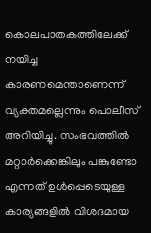കൊലപാതകത്തിലേക്ക് നയിച്ച കാരണമെന്താണെന്ന് വ്യക്തമല്ലെന്നും പൊലീസ് അറിയിച്ചു. സംഭവത്തിൽ മറ്റാർക്കെങ്കിലും പങ്കുണ്ടോ എന്നത് ഉൾപ്പെടെയുള്ള കാര്യങ്ങളിൽ വിശദമായ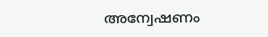അന്വേഷണം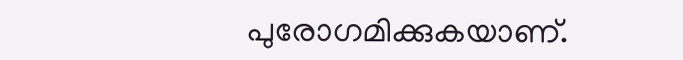പുരോഗമിക്കുകയാണ്.